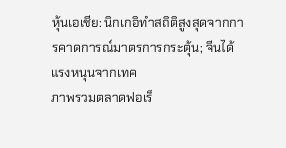หุ้นเอเชีย: นิกเกอิทำสถิติสูงสุดจากการคาดการณ์มาตรการกระตุ้น; จีนได้แรงหนุนจากเทค
ภาพรวมตลาดฟอเร็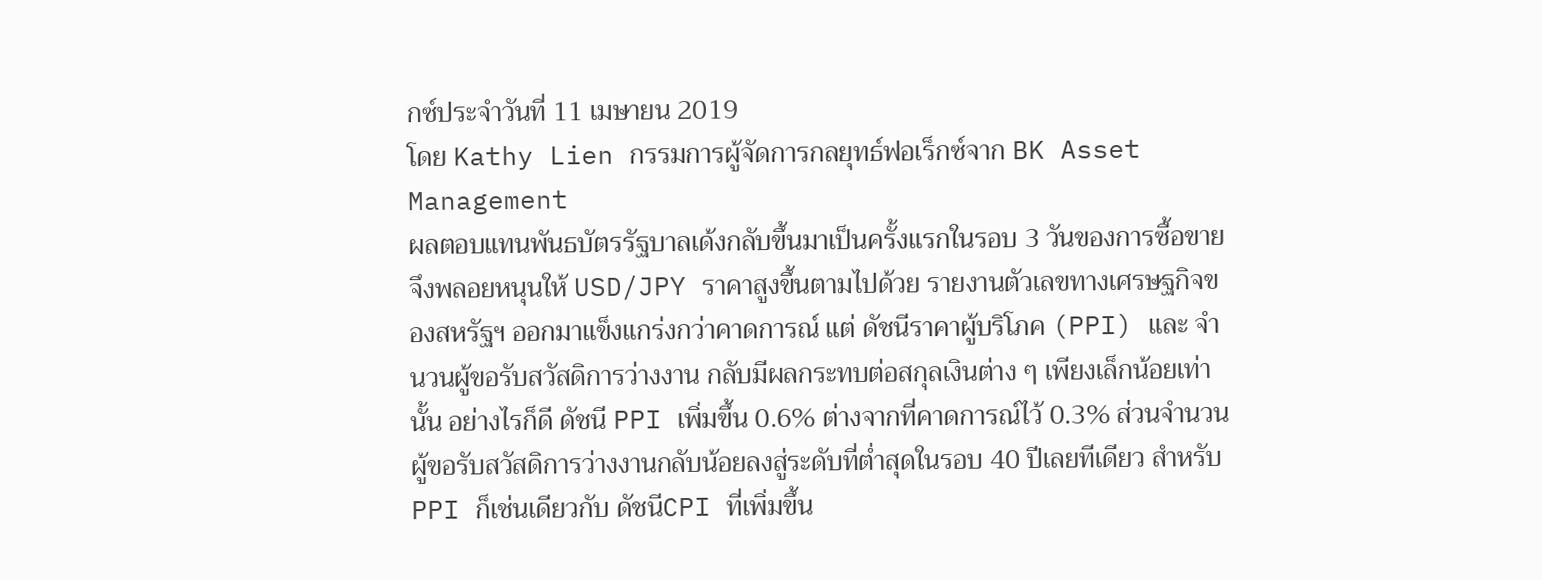กซ์ประจำวันที่ 11 เมษายน 2019
โดย Kathy Lien กรรมการผู้จัดการกลยุทธ์ฟอเร็กซ์จาก BK Asset Management
ผลตอบแทนพันธบัตรรัฐบาลเด้งกลับขึ้นมาเป็นครั้งแรกในรอบ 3 วันของการซื้อขาย จึงพลอยหนุนให้ USD/JPY ราคาสูงขึ้นตามไปด้วย รายงานตัวเลขทางเศรษฐกิจของสหรัฐฯ ออกมาแข็งแกร่งกว่าคาดการณ์ แต่ ดัชนีราคาผู้บริโภค (PPI) และ จำนวนผู้ขอรับสวัสดิการว่างงาน กลับมีผลกระทบต่อสกุลเงินต่าง ๆ เพียงเล็กน้อยเท่านั้น อย่างไรก็ดี ดัชนี PPI เพิ่มขึ้น 0.6% ต่างจากที่คาดการณ์ไว้ 0.3% ส่วนจำนวนผู้ขอรับสวัสดิการว่างงานกลับน้อยลงสู่ระดับที่ต่ำสุดในรอบ 40 ปีเลยทีเดียว สำหรับ PPI ก็เช่นเดียวกับ ดัชนีCPI ที่เพิ่มขึ้น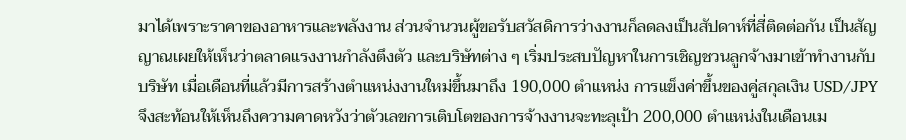มาได้เพราะราคาของอาหารและพลังงาน ส่วนจำนวนผู้ขอรับสวัสดิการว่างงานก็ลดลงเป็นสัปดาห์ที่สี่ติดต่อกัน เป็นสัญญาณเผยให้เห็นว่าตลาดแรงงานกำลังตึงตัว และบริษัทต่าง ๆ เริ่มประสบปัญหาในการเชิญชวนลูกจ้างมาเข้าทำงานกับบริษัท เมื่อเดือนที่แล้วมีการสร้างตำแหน่งงานใหม่ขึ้นมาถึง 190,000 ตำแหน่ง การแข็งค่าขึ้นของคู่สกุลเงิน USD/JPY จึงสะท้อนให้เห็นถึงความคาดหวังว่าตัวเลขการเติบโตของการจ้างงานจะทะลุเป้า 200,000 ตำแหน่งในเดือนเม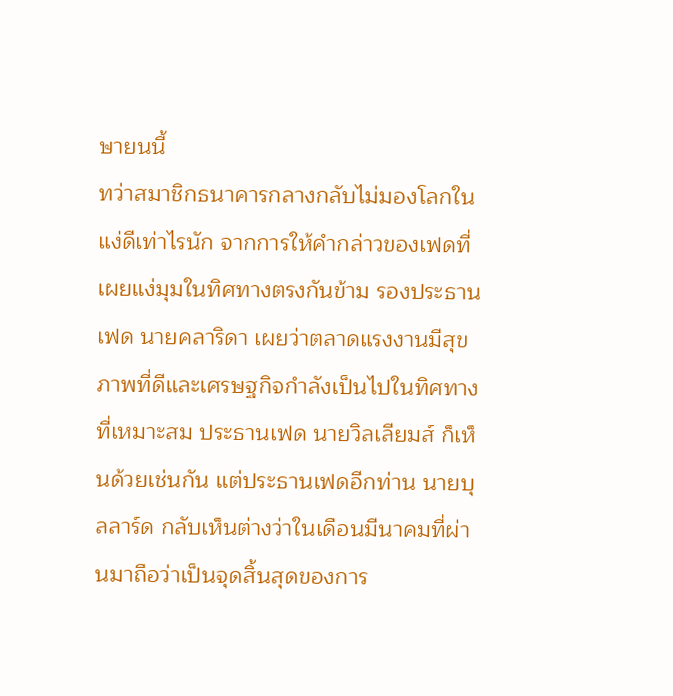ษายนนี้
ทว่าสมาชิกธนาคารกลางกลับไม่มองโลกในแง่ดีเท่าไรนัก จากการให้คำกล่าวของเฟดที่เผยแง่มุมในทิศทางตรงกันข้าม รองประธานเฟด นายคลาริดา เผยว่าตลาดแรงงานมีสุขภาพที่ดีและเศรษฐกิจกำลังเป็นไปในทิศทางที่เหมาะสม ประธานเฟด นายวิลเลียมส์ ก็เห็นด้วยเช่นกัน แต่ประธานเฟดอีกท่าน นายบุลลาร์ด กลับเห็นต่างว่าในเดือนมีนาคมที่ผ่านมาถือว่าเป็นจุดสิ้นสุดของการ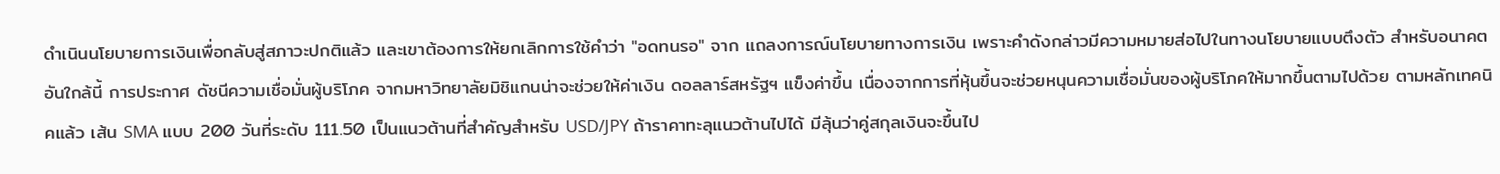ดำเนินนโยบายการเงินเพื่อกลับสู่สภาวะปกติแล้ว และเขาต้องการให้ยกเลิกการใช้คำว่า "อดทนรอ" จาก แถลงการณ์นโยบายทางการเงิน เพราะคำดังกล่าวมีความหมายส่อไปในทางนโยบายแบบตึงตัว สำหรับอนาคตอันใกล้นี้ การประกาศ ดัชนีความเชื่อมั่นผู้บริโภค จากมหาวิทยาลัยมิชิแกนน่าจะช่วยให้ค่าเงิน ดอลลาร์สหรัฐฯ แข็งค่าขึ้น เนื่องจากการที่หุ้นขึ้นจะช่วยหนุนความเชื่อมั่นของผู้บริโภคให้มากขึ้นตามไปด้วย ตามหลักเทคนิคแล้ว เส้น SMA แบบ 200 วันที่ระดับ 111.50 เป็นแนวต้านที่สำคัญสำหรับ USD/JPY ถ้าราคาทะลุแนวต้านไปได้ มีลุ้นว่าคู่สกุลเงินจะขึ้นไป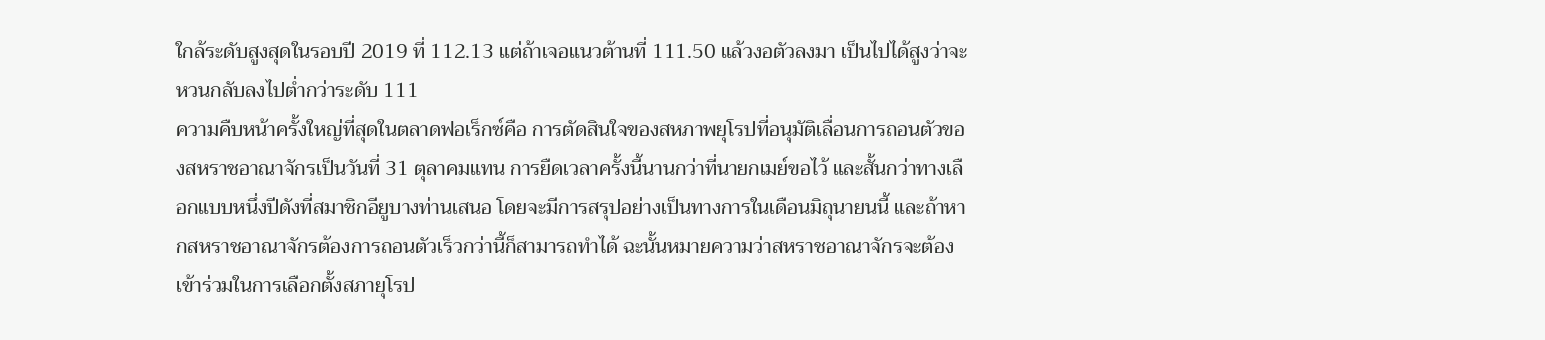ใกล้ระดับสูงสุดในรอบปี 2019 ที่ 112.13 แต่ถ้าเจอแนวต้านที่ 111.50 แล้วงอตัวลงมา เป็นไปได้สูงว่าจะหวนกลับลงไปต่ำกว่าระดับ 111
ความคืบหน้าครั้งใหญ่ที่สุดในตลาดฟอเร็กซ์คือ การตัดสินใจของสหภาพยุโรปที่อนุมัติเลื่อนการถอนตัวของสหราชอาณาจักรเป็นวันที่ 31 ตุลาคมแทน การยืดเวลาครั้งนี้นานกว่าที่นายกเมย์ขอไว้ และสั้นกว่าทางเลือกแบบหนึ่งปีดังที่สมาชิกอียูบางท่านเสนอ โดยจะมีการสรุปอย่างเป็นทางการในเดือนมิถุนายนนี้ และถ้าหากสหราชอาณาจักรต้องการถอนตัวเร็วกว่านี้ก็สามารถทำได้ ฉะนั้นหมายความว่าสหราชอาณาจักรจะต้องเข้าร่วมในการเลือกตั้งสภายุโรป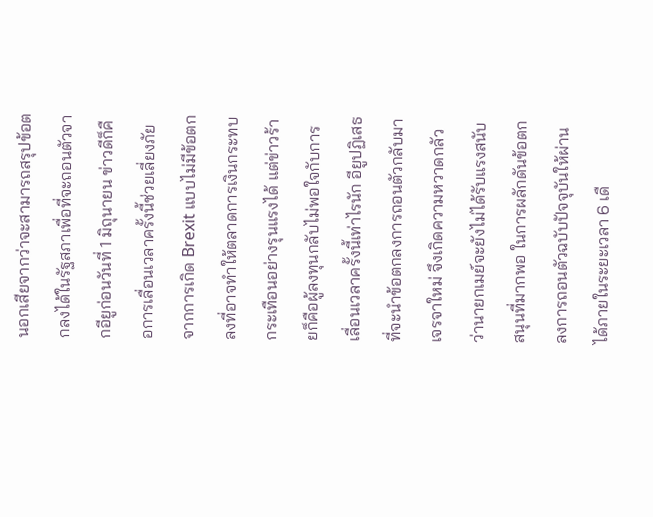นอกเสียจากว่าจะสามารถสรุปข้อตกลงได้ในรัฐสภาเพื่อที่จะถอนตัวจากอียูก่อนวันที่ 1 มิถุนายน ข่าวดีก็คือการเลื่อนเวลาครั้งนี้ช่วยเลี่ยงภัยจากการเกิด Brexit แบบไม่มีข้อตกลงที่อาจทำให้ตลาดการเงินกระทบกระเทือนอย่างรุนแรงได้ แต่ข่าวร้ายก็คือผู้ลงทุนกลับไม่พอใจกับการเลื่อนเวลาครั้งนี้เท่าไรนัก อียูปฏิเสธที่จะนำข้อตกลงการถอนตัวกลับมาเจรจาใหม่ จึงเกิดความหวาดกลัวว่านายกเมย์จะยังไม่ได้รับแรงสนับสนุนที่มากพอ ในการผลักดันข้อตกลงการถอนตัวฉบับปัจจุบันให้ผ่านได้ภายในระยะเวลา 6 เดื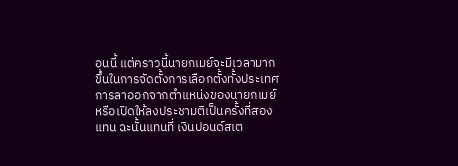อนนี้ แต่คราวนี้นายกเมย์จะมีเวลามากขึ้นในการจัดตั้งการเลือกตั้งทั้งประเทศ การลาออกจากตำแหน่งของนายกเมย์ หรือเปิดให้ลงประชามติเป็นครั้งที่สองแทน ฉะนั้นแทนที่ เงินปอนด์สเต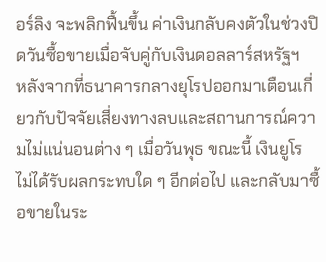อร์ลิง จะพลิกฟื้นขึ้น ค่าเงินกลับคงตัวในช่วงปิดวันซื้อขายเมื่อจับคู่กับเงินดอลลาร์สหรัฐฯ
หลังจากที่ธนาคารกลางยุโรปออกมาเตือนเกี่ยวกับปัจจัยเสี่ยงทางลบและสถานการณ์ความไม่แน่นอนต่าง ๆ เมื่อวันพุธ ขณะนี้ เงินยูโร ไม่ได้รับผลกระทบใด ๆ อีกต่อไป และกลับมาซื้อขายในระ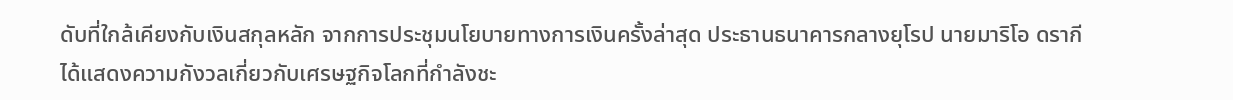ดับที่ใกล้เคียงกับเงินสกุลหลัก จากการประชุมนโยบายทางการเงินครั้งล่าสุด ประธานธนาคารกลางยุโรป นายมาริโอ ดรากี ได้แสดงความกังวลเกี่ยวกับเศรษฐกิจโลกที่กำลังชะ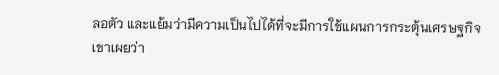ลอตัว และแย้มว่ามีความเป็นไปได้ที่จะมีการใช้แผนการกระตุ้นเศรษฐกิจ เขาเผยว่า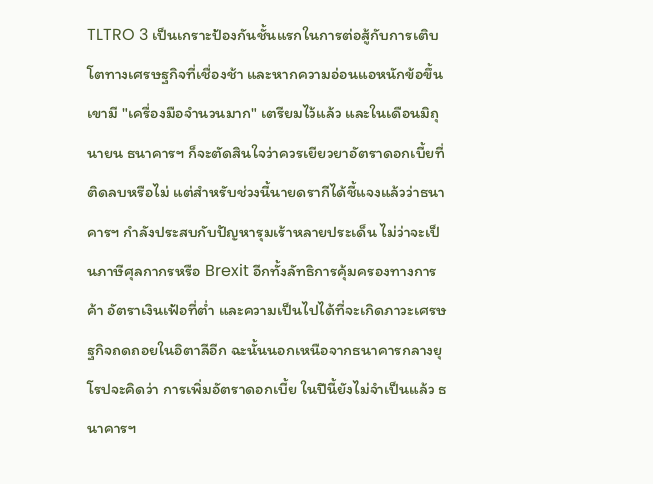TLTRO 3 เป็นเกราะป้องกันชั้นแรกในการต่อสู้กับการเติบโตทางเศรษฐกิจที่เชื่องช้า และหากความอ่อนแอหนักข้อขึ้น เขามี "เครื่องมือจำนวนมาก" เตรียมไว้แล้ว และในเดือนมิถุนายน ธนาคารฯ ก็จะตัดสินใจว่าควรเยียวยาอัตราดอกเบี้ยที่ติดลบหรือไม่ แต่สำหรับช่วงนี้นายดรากีได้ชี้แจงแล้วว่าธนาคารฯ กำลังประสบกับปัญหารุมเร้าหลายประเด็น ไม่ว่าจะเป็นภาษีศุลกากรหรือ Brexit อีกทั้งลัทธิการคุ้มครองทางการค้า อัตราเงินเฟ้อที่ต่ำ และความเป็นไปได้ที่จะเกิดภาวะเศรษฐกิจถดถอยในอิตาลีอีก ฉะนั้นนอกเหนือจากธนาคารกลางยุโรปจะคิดว่า การเพิ่มอัตราดอกเบี้ย ในปีนี้ยังไม่จำเป็นแล้ว ธนาคารฯ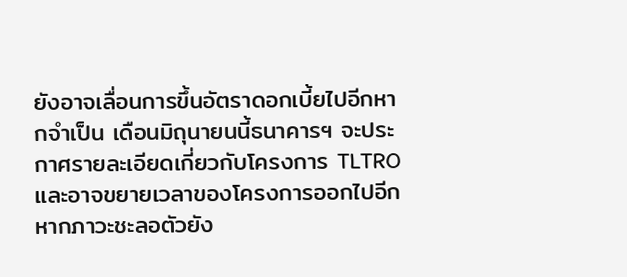ยังอาจเลื่อนการขึ้นอัตราดอกเบี้ยไปอีกหากจำเป็น เดือนมิถุนายนนี้ธนาคารฯ จะประกาศรายละเอียดเกี่ยวกับโครงการ TLTRO และอาจขยายเวลาของโครงการออกไปอีกหากภาวะชะลอตัวยัง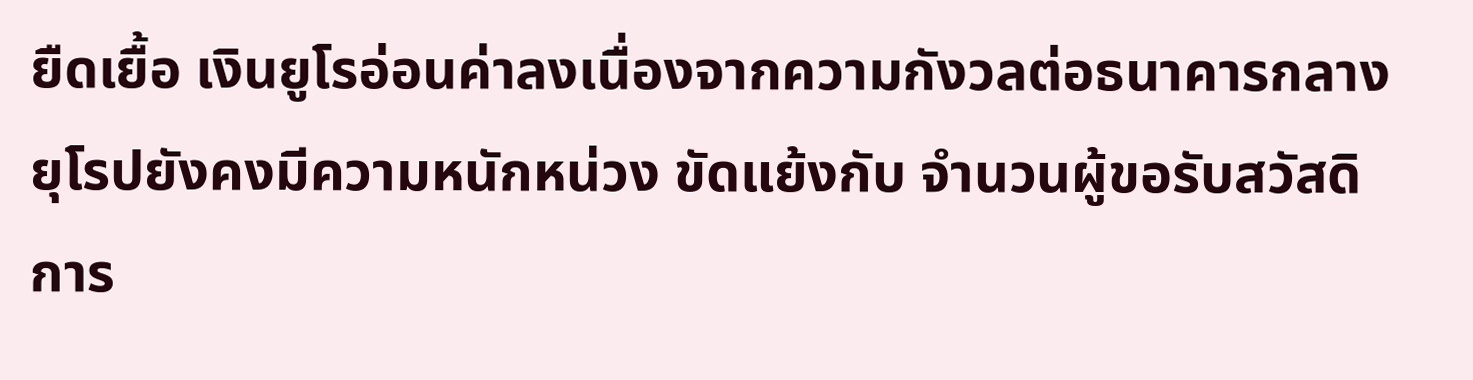ยืดเยื้อ เงินยูโรอ่อนค่าลงเนื่องจากความกังวลต่อธนาคารกลางยุโรปยังคงมีความหนักหน่วง ขัดแย้งกับ จำนวนผู้ขอรับสวัสดิการ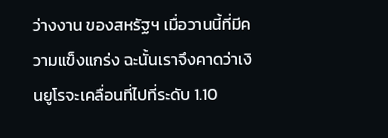ว่างงาน ของสหรัฐฯ เมื่อวานนี้ที่มีความแข็งแกร่ง ฉะนั้นเราจึงคาดว่าเงินยูโรจะเคลื่อนที่ไปที่ระดับ 1.10